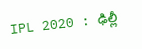IPL 2020 : ఢిల్లీ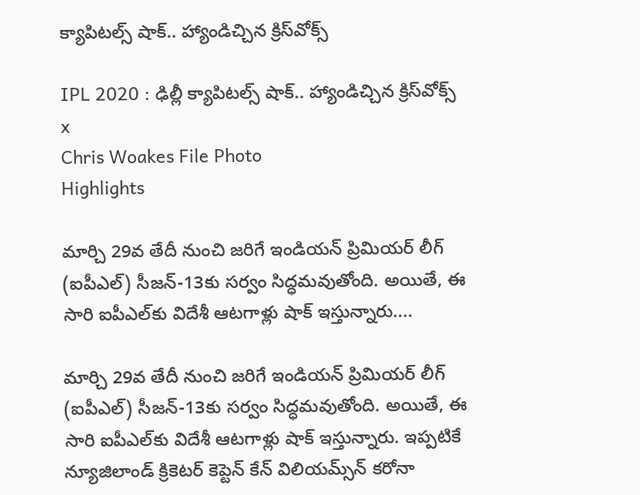క్యాపిటల్స్‌ షాక్.. హ్యాండిచ్చిన క్రిస్‌వోక్స్‌

IPL 2020 : ఢిల్లీ క్యాపిటల్స్‌ షాక్.. హ్యాండిచ్చిన క్రిస్‌వోక్స్‌
x
Chris Woakes File Photo
Highlights

మార్చి 29వ తేదీ నుంచి జరిగే ఇండియన్ ప్రిమియర్ లీగ్ (ఐపీఎల్) సీజన్-13కు సర్వం సిద్ధమవుతోంది. అయితే, ఈ సారి ఐపీఎల్‌కు విదేశీ ఆటగాళ్లు షాక్ ఇస్తున్నారు....

మార్చి 29వ తేదీ నుంచి జరిగే ఇండియన్ ప్రిమియర్ లీగ్ (ఐపీఎల్) సీజన్-13కు సర్వం సిద్ధమవుతోంది. అయితే, ఈ సారి ఐపీఎల్‌కు విదేశీ ఆటగాళ్లు షాక్ ఇస్తున్నారు. ఇప్పటికే న్యూజిలాండ్ క్రికెటర్ కెప్టెన్ కేన్ విలియమ్స్‌న్ కరోనా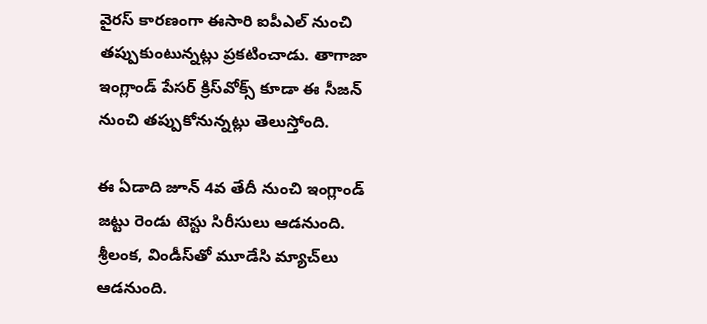వైరస్ కారణంగా ఈసారి ఐపీఎల్ నుంచి తప్పుకుంటున్నట్లు ప్రకటించాడు. తాగాజా ఇంగ్లాండ్‌ పేసర్‌ క్రిస్‌వోక్స్‌ కూడా ఈ సీజన్ నుంచి తప్పుకోనున్నట్లు తెలుస్తోంది.

ఈ ఏడాది జూన్‌ 4వ తేదీ నుంచి ఇంగ్లాండ్‌ జట్టు రెండు టెస్టు సిరీసులు ఆడనుంది. శ్రీలంక, విండీస్‌తో మూడేసి మ్యాచ్‌లు ఆడనుంది.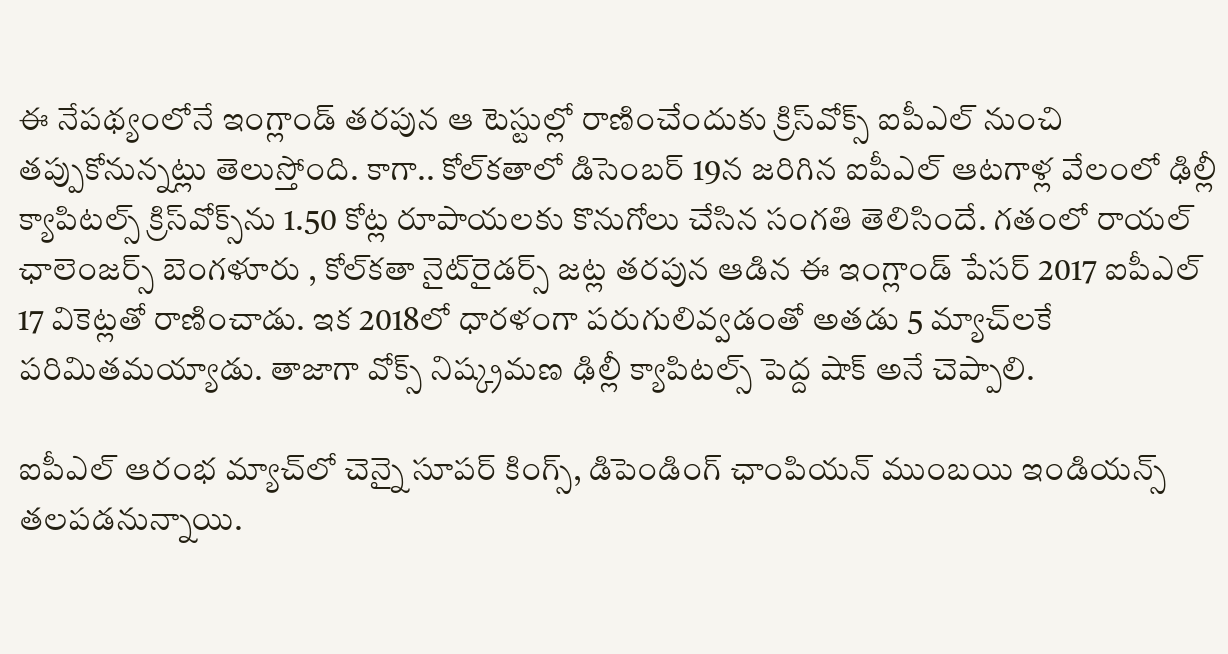ఈ నేపథ్యంలోనే ఇంగ్లాండ్‌ తరపున ఆ టెస్టుల్లో రాణించేందుకు క్రిస్‌వోక్స్‌ ఐపీఎల్‌ నుంచి తప్పుకోనున్నట్లు తెలుస్తోంది. కాగా.. కోల్‌కతాలో డిసెంబర్‌ 19న జరిగిన ఐపీఎల్‌ ఆటగాళ్ల వేలంలో ఢిల్లీ క్యాపిటల్స్‌ క్రిస్‌వోక్స్‌ను 1.50 కోట్ల రూపాయలకు కొనుగోలు చేసిన సంగతి తెలిసిందే. గతంలో రాయల్‌ ఛాలెంజర్స్‌ బెంగళూరు , కోల్‌కతా నైట్‌రైడర్స్‌ జట్ల తరపున ఆడిన ఈ ఇంగ్లాండ్‌ పేసర్‌ 2017 ఐపీఎల్ 17 వికెట్లతో రాణించాడు. ఇక 2018లో ధారళంగా పరుగులివ్వడంతో అతడు 5 మ్యాచ్‌లకే పరిమితమయ్యాడు. తాజాగా వోక్స్ నిష్క్రమణ ఢిల్లీ క్యాపిటల్స్‌ పెద్ద షాక్ అనే చెప్పాలి.

ఐపీఎల్‌ ఆరంభ మ్యాచ్‌లో చెన్నై సూపర్‌ కింగ్స్‌, డిపెండింగ్ ఛాంపియన్ ముంబయి ఇండియన్స్‌ తలపడనున్నాయి.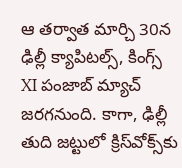ఆ తర్వాత మార్చి 30న ఢిల్లీ క్యాపిటల్స్‌, కింగ్స్‌ XI పంజాబ్‌ మ్యాచ్ జరగనుంది. కాగా, ఢిల్లీ తుది జట్టులో క్రిస్‌వోక్స్‌కు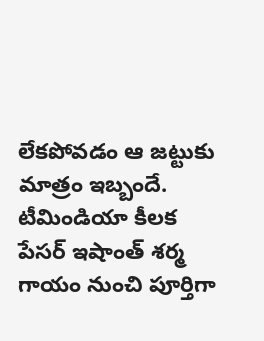లేకపోవడం ఆ జట్టుకు మాత్రం ఇబ్బందే. టీమిండియా కీలక పేసర్‌ ఇషాంత్‌ శర్మ గాయం నుంచి పూర్తిగా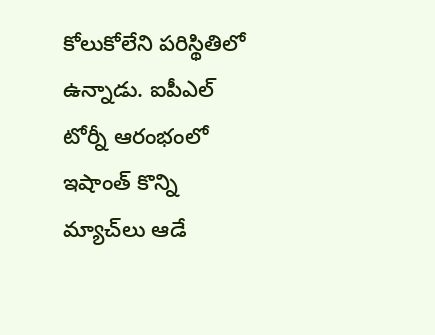కోలుకోలేని పరిస్థితిలో ఉన్నాడు. ఐపీఎల్‌ టోర్నీ ఆరంభంలో ఇషాంత్ కొన్ని మ్యాచ్‌లు ఆడే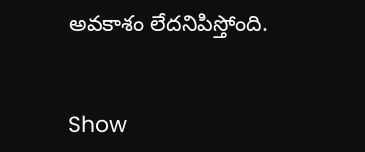అవకాశం లేదనిపిస్తోంది.


Show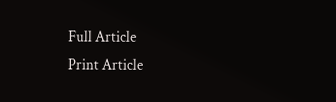Full Article
Print Article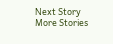Next Story
More Stories